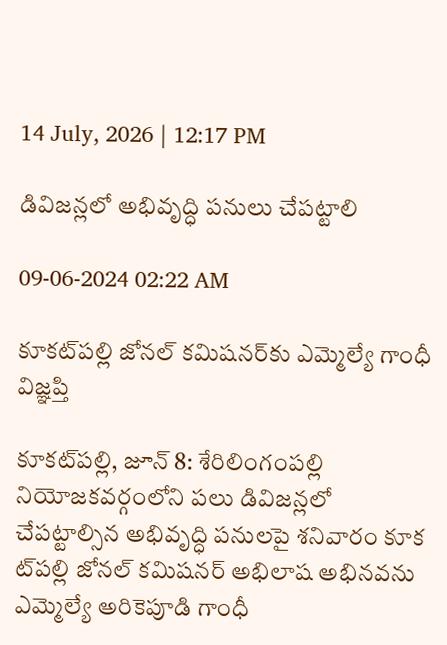14 July, 2026 | 12:17 PM

డివిజన్లలో అభివృద్ధి పనులు చేపట్టాలి

09-06-2024 02:22 AM

కూకట్‌పల్లి జోనల్ కమిషనర్‌కు ఎమ్మెల్యే గాంధీ విజ్ఞప్తి

కూకట్‌పల్లి, జూన్ 8: శేరిలింగంపల్లి నియోజకవర్గంలోని పలు డివిజన్లలో చేపట్టాల్సిన అభివృద్ధి పనులపై శనివారం కూక ట్‌పల్లి జోనల్ కమిషనర్ అభిలాష అభినవను ఎమ్మెల్యే అరికెపూడి గాంధీ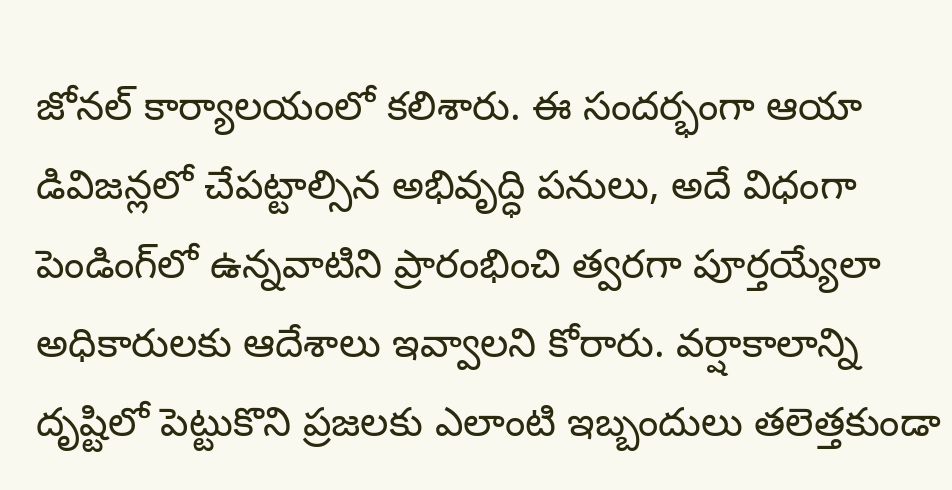జోనల్ కార్యాలయంలో కలిశారు. ఈ సందర్భంగా ఆయా డివిజన్లలో చేపట్టాల్సిన అభివృద్ధి పనులు, అదే విధంగా పెండింగ్‌లో ఉన్నవాటిని ప్రారంభించి త్వరగా పూర్తయ్యేలా అధికారులకు ఆదేశాలు ఇవ్వాలని కోరారు. వర్షాకాలాన్ని దృష్టిలో పెట్టుకొని ప్రజలకు ఎలాంటి ఇబ్బందులు తలెత్తకుండా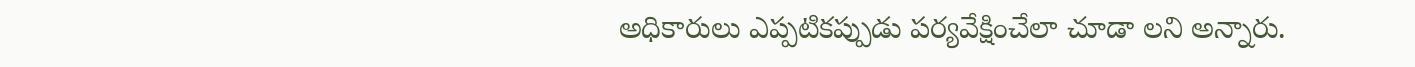అధికారులు ఎప్పటికప్పుడు పర్యవేక్షించేలా చూడా లని అన్నారు.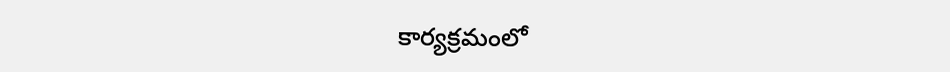కార్యక్రమంలో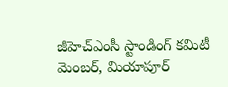జీహెచ్‌ఎంసీ స్టాండింగ్ కమిటీ మెంబర్, మియాపూర్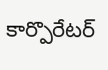కార్పొరేటర్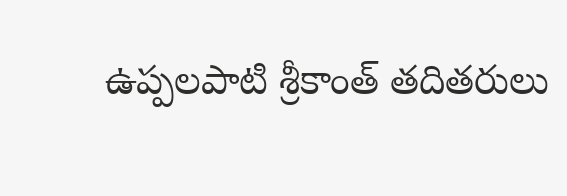ఉప్పలపాటి శ్రీకాంత్ తదితరులు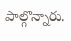పాల్గొన్నారు.